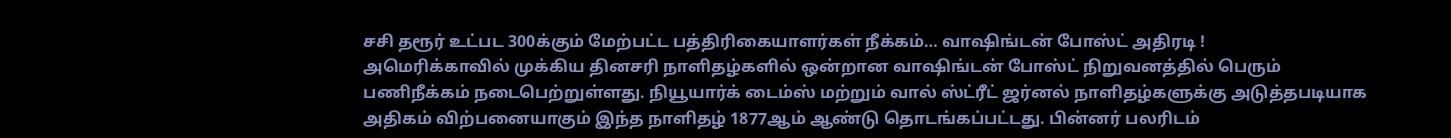சசி தரூர் உட்பட 300க்கும் மேற்பட்ட பத்திரிகையாளர்கள் நீக்கம்… வாஷிங்டன் போஸ்ட் அதிரடி !
அமெரிக்காவில் முக்கிய தினசரி நாளிதழ்களில் ஒன்றான வாஷிங்டன் போஸ்ட் நிறுவனத்தில் பெரும் பணிநீக்கம் நடைபெற்றுள்ளது. நியூயார்க் டைம்ஸ் மற்றும் வால் ஸ்ட்ரீட் ஜர்னல் நாளிதழ்களுக்கு அடுத்தபடியாக அதிகம் விற்பனையாகும் இந்த நாளிதழ் 1877ஆம் ஆண்டு தொடங்கப்பட்டது. பின்னர் பலரிடம்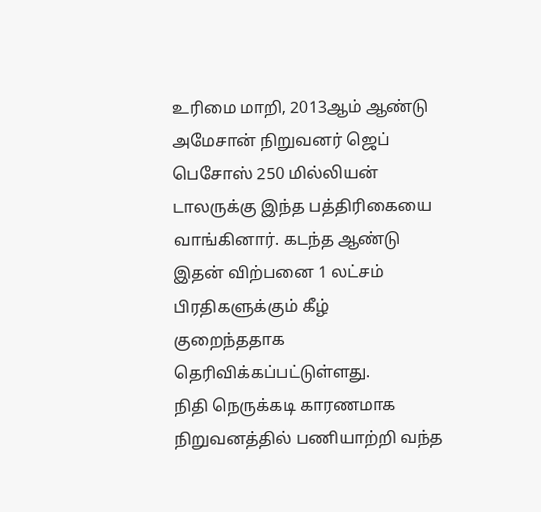உரிமை மாறி, 2013ஆம் ஆண்டு அமேசான் நிறுவனர் ஜெப் பெசோஸ் 250 மில்லியன் டாலருக்கு இந்த பத்திரிகையை வாங்கினார். கடந்த ஆண்டு இதன் விற்பனை 1 லட்சம் பிரதிகளுக்கும் கீழ் குறைந்ததாக தெரிவிக்கப்பட்டுள்ளது.
நிதி நெருக்கடி காரணமாக நிறுவனத்தில் பணியாற்றி வந்த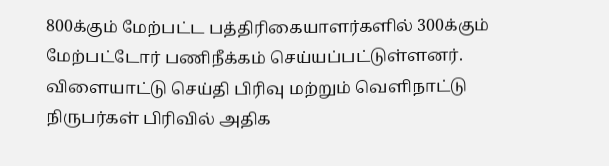800க்கும் மேற்பட்ட பத்திரிகையாளர்களில் 300க்கும் மேற்பட்டோர் பணிநீக்கம் செய்யப்பட்டுள்ளனர். விளையாட்டு செய்தி பிரிவு மற்றும் வெளிநாட்டு நிருபர்கள் பிரிவில் அதிக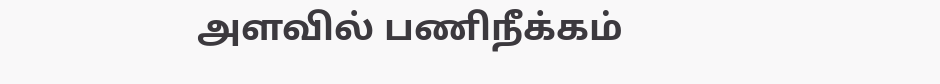அளவில் பணிநீக்கம்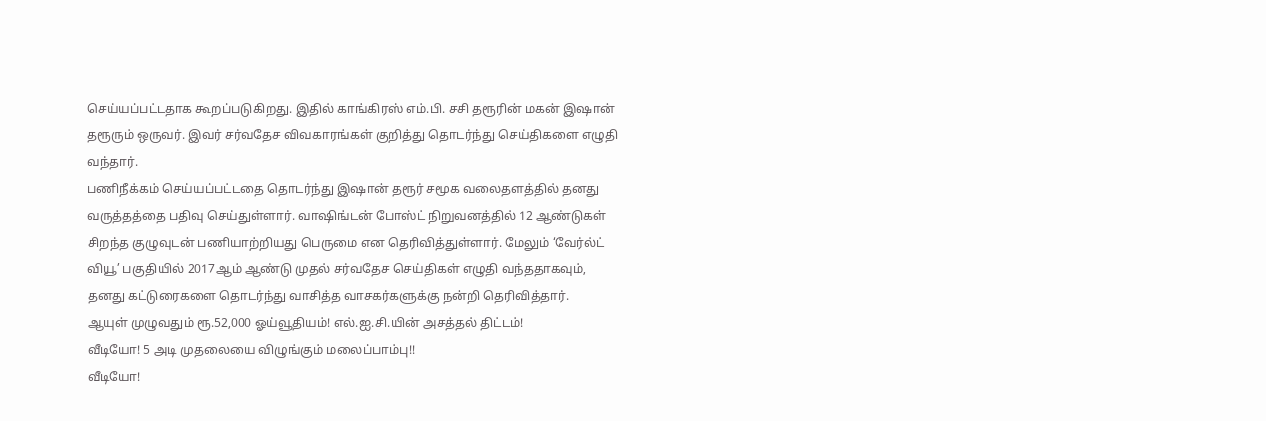செய்யப்பட்டதாக கூறப்படுகிறது. இதில் காங்கிரஸ் எம்.பி. சசி தரூரின் மகன் இஷான் தரூரும் ஒருவர். இவர் சர்வதேச விவகாரங்கள் குறித்து தொடர்ந்து செய்திகளை எழுதி வந்தார்.
பணிநீக்கம் செய்யப்பட்டதை தொடர்ந்து இஷான் தரூர் சமூக வலைதளத்தில் தனது வருத்தத்தை பதிவு செய்துள்ளார். வாஷிங்டன் போஸ்ட் நிறுவனத்தில் 12 ஆண்டுகள் சிறந்த குழுவுடன் பணியாற்றியது பெருமை என தெரிவித்துள்ளார். மேலும் ‘வேர்ல்ட் வியூ’ பகுதியில் 2017ஆம் ஆண்டு முதல் சர்வதேச செய்திகள் எழுதி வந்ததாகவும், தனது கட்டுரைகளை தொடர்ந்து வாசித்த வாசகர்களுக்கு நன்றி தெரிவித்தார்.
ஆயுள் முழுவதும் ரூ.52,000 ஓய்வூதியம்! எல்.ஐ.சி.யின் அசத்தல் திட்டம்!
வீடியோ! 5 அடி முதலையை விழுங்கும் மலைப்பாம்பு!!
வீடியோ!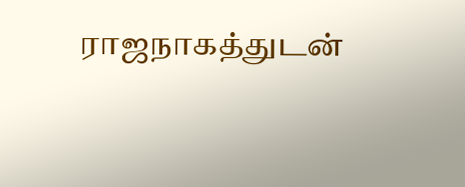ராஜநாகத்துடன்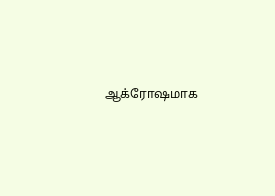ஆக்ரோஷமாக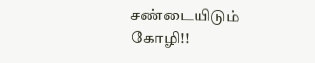சண்டையிடும் கோழி!!